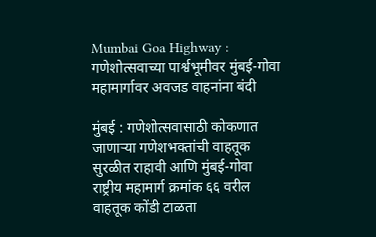Mumbai Goa Highway : गणेशोत्सवाच्या पार्श्वभूमीवर मुंबई-गोवा महामार्गावर अवजड वाहनांना बंदी

मुंबई : गणेशोत्सवासाठी कोकणात जाणाऱ्या गणेशभक्तांची वाहतूक सुरळीत राहावी आणि मुंबई-गोवा राष्ट्रीय महामार्ग क्रमांक ६६ वरील वाहतूक कोंडी टाळता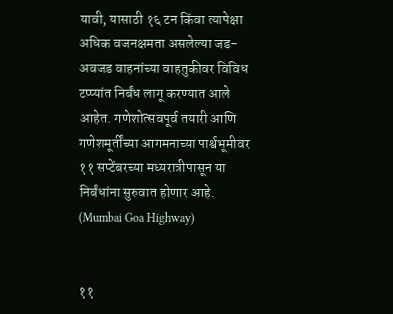यावी, यासाठी १६ टन किंवा त्यापेक्षा अधिक वजनक्षमता असलेल्या जड-अवजड वाहनांच्या वाहतुकीवर विविध टप्प्यांत निर्बंध लागू करण्यात आले आहेत. गणेशोत्सवपूर्व तयारी आणि गणेशमूर्तींच्या आगमनाच्या पार्श्वभूमीवर ११ सप्टेंबरच्या मध्यरात्रीपासून या निर्बंधांना सुरुवात होणार आहे. (Mumbai Goa Highway)


११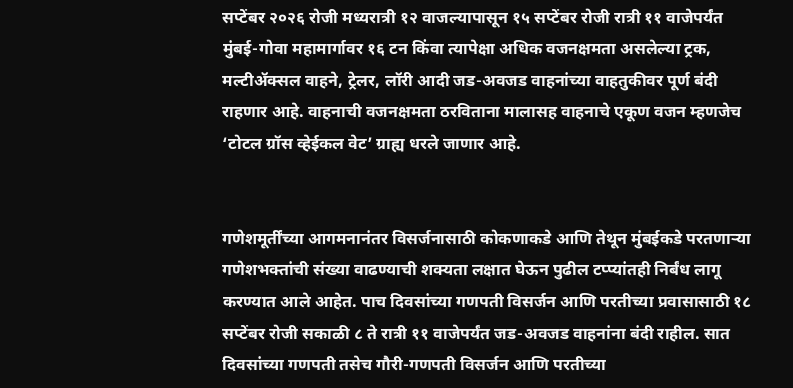सप्टेंबर २०२६ रोजी मध्यरात्री १२ वाजल्यापासून १५ सप्टेंबर रोजी रात्री ११ वाजेपर्यंत मुंबई-गोवा महामार्गावर १६ टन किंवा त्यापेक्षा अधिक वजनक्षमता असलेल्या ट्रक, मल्टीॲक्सल वाहने, ट्रेलर, लॉरी आदी जड-अवजड वाहनांच्या वाहतुकीवर पूर्ण बंदी राहणार आहे. वाहनाची वजनक्षमता ठरविताना मालासह वाहनाचे एकूण वजन म्हणजेच ‘टोटल ग्रॉस व्हेईकल वेट’ ग्राह्य धरले जाणार आहे.


गणेशमूर्तींच्या आगमनानंतर विसर्जनासाठी कोकणाकडे आणि तेथून मुंबईकडे परतणाऱ्या गणेशभक्तांची संख्या वाढण्याची शक्यता लक्षात घेऊन पुढील टप्प्यांतही निर्बंध लागू करण्यात आले आहेत. पाच दिवसांच्या गणपती विसर्जन आणि परतीच्या प्रवासासाठी १८ सप्टेंबर रोजी सकाळी ८ ते रात्री ११ वाजेपर्यंत जड-अवजड वाहनांना बंदी राहील. सात दिवसांच्या गणपती तसेच गौरी-गणपती विसर्जन आणि परतीच्या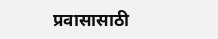प्रवासासाठी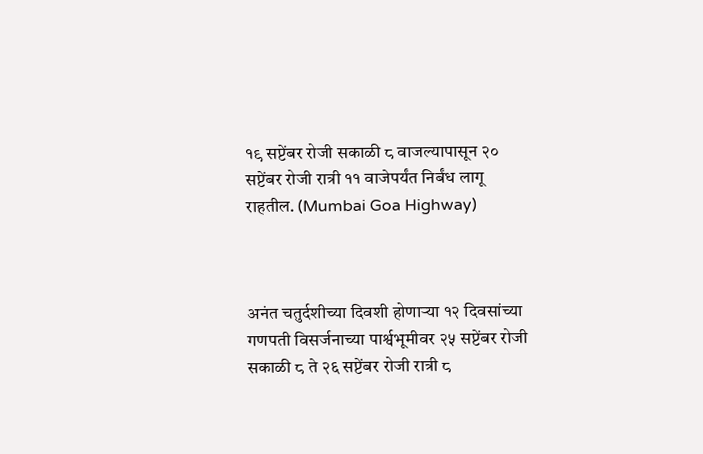१९ सप्टेंबर रोजी सकाळी ८ वाजल्यापासून २० सप्टेंबर रोजी रात्री ११ वाजेपर्यंत निर्बंध लागू राहतील. (Mumbai Goa Highway)



अनंत चतुर्दशीच्या दिवशी होणाऱ्या १२ दिवसांच्या गणपती विसर्जनाच्या पार्श्वभूमीवर २५ सप्टेंबर रोजी सकाळी ८ ते २६ सप्टेंबर रोजी रात्री ८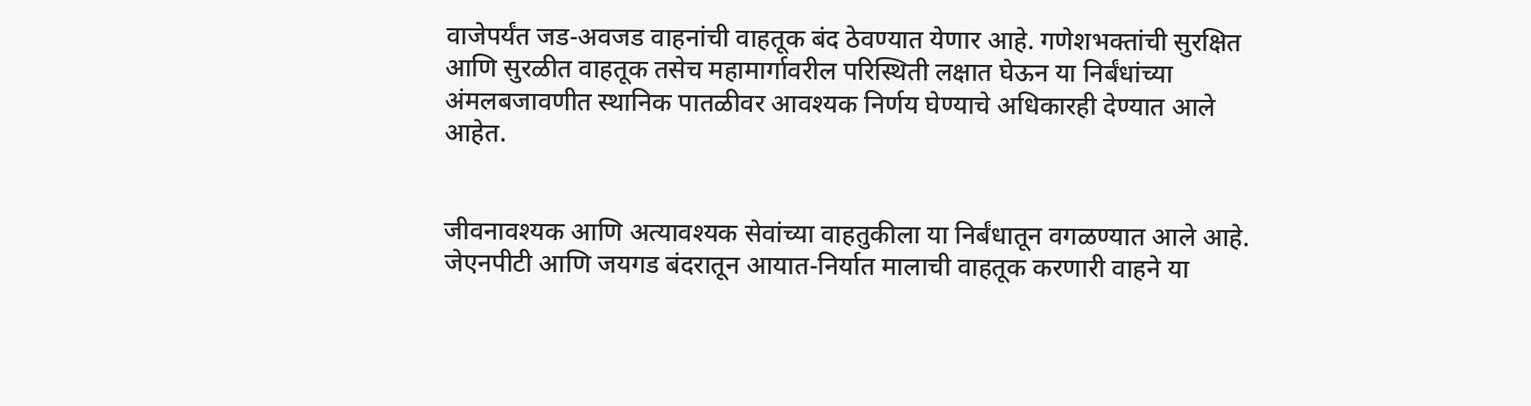वाजेपर्यंत जड-अवजड वाहनांची वाहतूक बंद ठेवण्यात येणार आहे. गणेशभक्तांची सुरक्षित आणि सुरळीत वाहतूक तसेच महामार्गावरील परिस्थिती लक्षात घेऊन या निर्बंधांच्या अंमलबजावणीत स्थानिक पातळीवर आवश्यक निर्णय घेण्याचे अधिकारही देण्यात आले आहेत.


जीवनावश्यक आणि अत्यावश्यक सेवांच्या वाहतुकीला या निर्बंधातून वगळण्यात आले आहे. जेएनपीटी आणि जयगड बंदरातून आयात-निर्यात मालाची वाहतूक करणारी वाहने या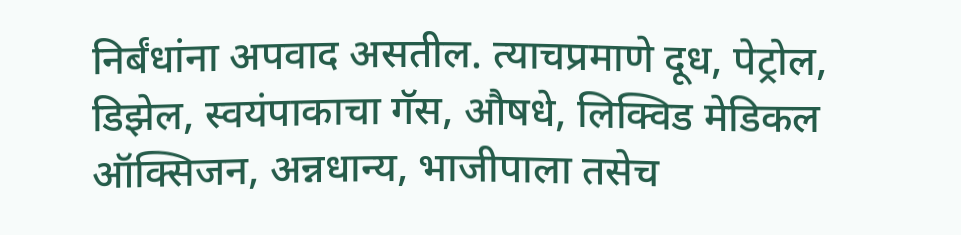निर्बंधांना अपवाद असतील. त्याचप्रमाणे दूध, पेट्रोल, डिझेल, स्वयंपाकाचा गॅस, औषधे, लिक्विड मेडिकल ऑक्सिजन, अन्नधान्य, भाजीपाला तसेच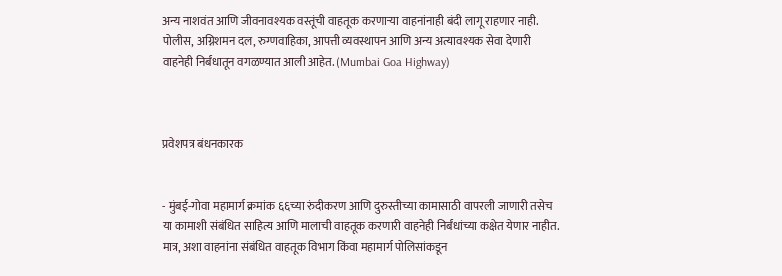अन्य नाशवंत आणि जीवनावश्यक वस्तूंची वाहतूक करणाऱ्या वाहनांनाही बंदी लागू राहणार नाही. पोलीस, अग्निशमन दल, रुग्णवाहिका, आपत्ती व्यवस्थापन आणि अन्य अत्यावश्यक सेवा देणारी वाहनेही निर्बंधातून वगळण्यात आली आहेत. (Mumbai Goa Highway)



प्रवेशपत्र बंधनकारक


- मुंबई-गोवा महामार्ग क्रमांक ६६च्या रुंदीकरण आणि दुरुस्तीच्या कामासाठी वापरली जाणारी तसेच या कामाशी संबंधित साहित्य आणि मालाची वाहतूक करणारी वाहनेही निर्बंधांच्या कक्षेत येणार नाहीत. मात्र, अशा वाहनांना संबंधित वाहतूक विभाग किंवा महामार्ग पोलिसांकडून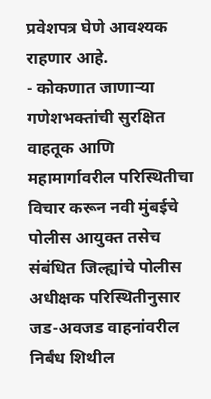प्रवेशपत्र घेणे आवश्यक राहणार आहे.
- कोकणात जाणाऱ्या गणेशभक्तांची सुरक्षित वाहतूक आणि महामार्गावरील परिस्थितीचा विचार करून नवी मुंबईचे पोलीस आयुक्त तसेच संबंधित जिल्ह्यांचे पोलीस अधीक्षक परिस्थितीनुसार जड-अवजड वाहनांवरील निर्बंध शिथील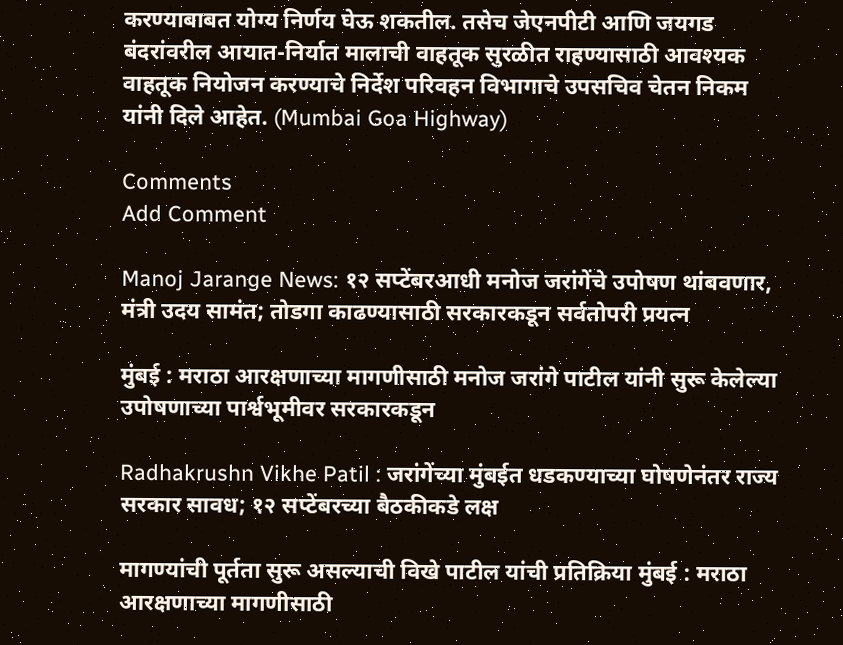करण्याबाबत योग्य निर्णय घेऊ शकतील. तसेच जेएनपीटी आणि जयगड बंदरांवरील आयात-निर्यात मालाची वाहतूक सुरळीत राहण्यासाठी आवश्यक वाहतूक नियोजन करण्याचे निर्देश परिवहन विभागाचे उपसचिव चेतन निकम यांनी दिले आहेत. (Mumbai Goa Highway)

Comments
Add Comment

Manoj Jarange News: १२ सप्टेंबरआधी मनोज जरांगेंचे उपोषण थांबवणार, मंत्री उदय सामंत; तोडगा काढण्यासाठी सरकारकडून सर्वतोपरी प्रयत्न

मुंबई : मराठा आरक्षणाच्या मागणीसाठी मनोज जरांगे पाटील यांनी सुरू केलेल्या उपोषणाच्या पार्श्वभूमीवर सरकारकडून

Radhakrushn Vikhe Patil : जरांगेंच्या मुंबईत धडकण्याच्या घोषणेनंतर राज्य सरकार सावध; १२ सप्टेंबरच्या बैठकीकडे लक्ष

मागण्यांची पूर्तता सुरू असल्याची विखे पाटील यांची प्रतिक्रिया मुंबई : मराठा आरक्षणाच्या मागणीसाठी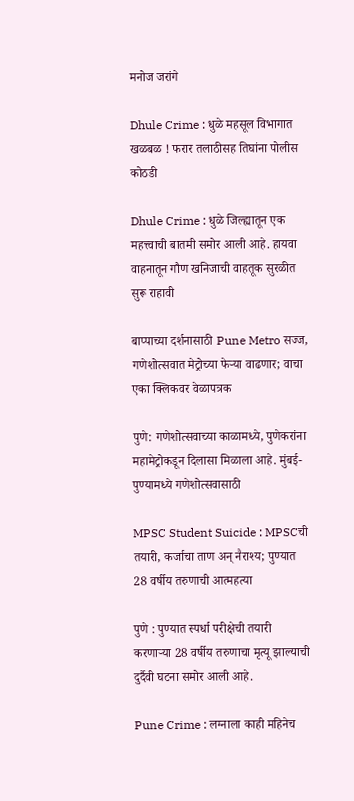मनोज जरांगे

Dhule Crime : धुळे महसूल विभागात खळबळ ! फरार तलाठीसह तिघांना पोलीस कोठडी

Dhule Crime : धुळे जिल्ह्यातून एक महत्त्वाची बातमी समोर आली आहे. हायवा वाहनातून गौण खनिजाची वाहतूक सुरळीत सुरू राहावी

बाप्पाच्या दर्शनासाठी Pune Metro सज्ज, गणेशोत्सवात मेट्रोच्या फेऱ्या वाढणार; वाचा एका क्लिकवर वेळापत्रक

पुणे: गणेशोत्सवाच्या काळामध्ये, पुणेकरांना महामेट्रोकडून दिलासा मिळाला आहे. मुंबई- पुण्यामध्ये गणेशोत्सवासाठी

MPSC Student Suicide : MPSCची तयारी, कर्जाचा ताण अन् नैराश्य; पुण्यात 28 वर्षीय तरुणाची आत्महत्या

पुणे : पुण्यात स्पर्धा परीक्षेची तयारी करणाऱ्या 28 वर्षीय तरुणाचा मृत्यू झाल्याची दुर्दैवी घटना समोर आली आहे.

Pune Crime : लग्नाला काही महिनेच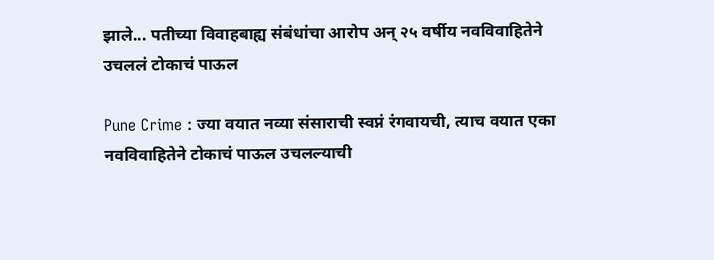झाले... पतीच्या विवाहबाह्य संबंधांचा आरोप अन् २५ वर्षीय नवविवाहितेने उचललं टोकाचं पाऊल

Pune Crime : ज्या वयात नव्या संसाराची स्वप्नं रंगवायची, त्याच वयात एका नवविवाहितेने टोकाचं पाऊल उचलल्याची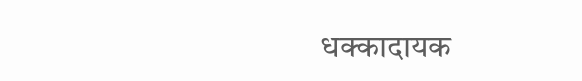धक्कादायक